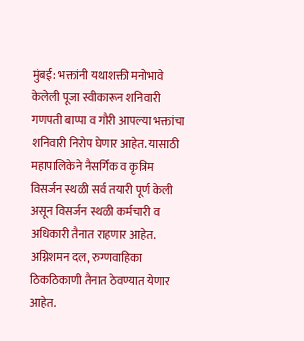मुंबई: भक्तांनी यथाशक्ती मनोभावे केलेली पूजा स्वीकारून शनिवारी गणपती बाप्पा व गौरी आपल्या भक्तांचा शनिवारी निरोप घेणार आहेत. यासाठी महापालिकेने नैसर्गिक व कृत्रिम विसर्जन स्थळी सर्व तयारी पूर्ण केली असून विसर्जन स्थळी कर्मचारी व अधिकारी तैनात राहणार आहेत. अग्निशमन दल, रुग्णवाहिका ठिकठिकाणी तैनात ठेवण्यात येणार आहेत.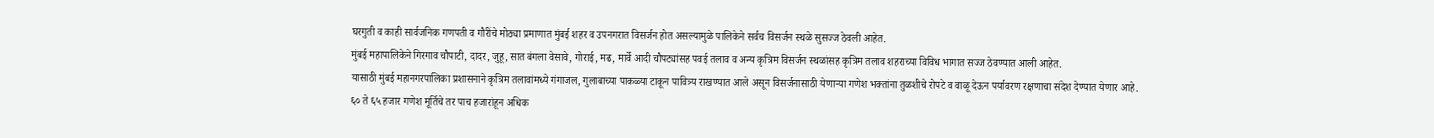घरगुती व काही सार्वजनिक गणपती व गौरींचे मोठ्या प्रमाणात मुंबई शहर व उपनगरात विसर्जन होत असल्यामुळे पालिकेने सर्वच विसर्जन स्थळे सुसज्ज ठेवली आहेत.
मुंबई महापालिकेने गिरगाव चौपाटी, दादर, जुहू, सात बंगला वेसावे, गोराई, मढ, मार्वे आदी चौपट्यांसह पवई तलाव व अन्य कृत्रिम विसर्जन स्थळांसह कृत्रिम तलाव शहराच्या विविध भागात सज्ज ठेवण्यात आली आहेत.
यासाठी मुंबई महानगरपालिका प्रशासनाने कृत्रिम तलावांमध्ये गंगाजल, गुलाबाच्या पाकळ्या टाकून पावित्र्य राखण्यात आले असून विसर्जनासाठी येणाऱ्या गणेश भक्तांना तुळशीचे रोपटे व वाळू देऊन पर्यावरण रक्षणाचा संदेश देण्यात येणार आहे.
६० ते ६५ हजार गणेश मूर्तिचे तर पाच हजारांहून अधिक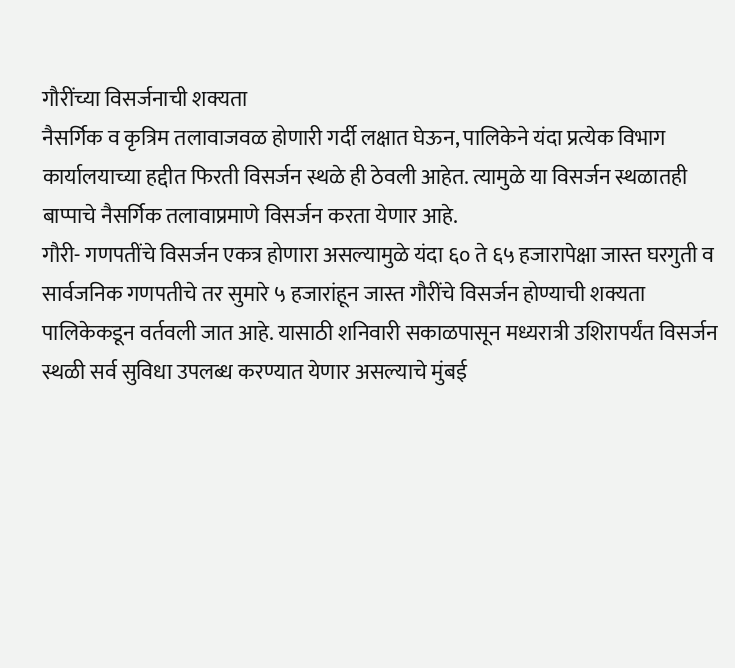गौरींच्या विसर्जनाची शक्यता
नैसर्गिक व कृत्रिम तलावाजवळ होणारी गर्दी लक्षात घेऊन, पालिकेने यंदा प्रत्येक विभाग कार्यालयाच्या हद्दीत फिरती विसर्जन स्थळे ही ठेवली आहेत. त्यामुळे या विसर्जन स्थळातही बाप्पाचे नैसर्गिक तलावाप्रमाणे विसर्जन करता येणार आहे.
गौरी- गणपतींचे विसर्जन एकत्र होणारा असल्यामुळे यंदा ६० ते ६५ हजारापेक्षा जास्त घरगुती व सार्वजनिक गणपतीचे तर सुमारे ५ हजारांहून जास्त गौरींचे विसर्जन होण्याची शक्यता पालिकेकडून वर्तवली जात आहे. यासाठी शनिवारी सकाळपासून मध्यरात्री उशिरापर्यंत विसर्जन स्थळी सर्व सुविधा उपलब्ध करण्यात येणार असल्याचे मुंबई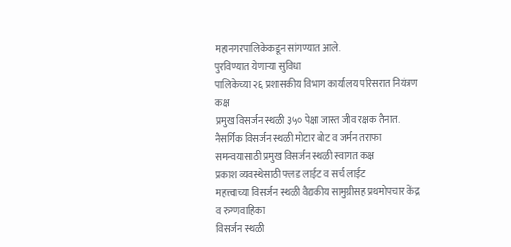महानगरपालिकेकडून सांगण्यात आले.
पुरविण्यात येणाऱ्या सुविधा
पालिकेच्या २६ प्रशासकीय विभाग कार्यालय परिसरात नियंत्रण कक्ष
प्रमुख विसर्जन स्थळी ३५० पेक्षा जास्त जीव रक्षक तैनात.
नैसर्गिक विसर्जन स्थळी मोटार बोट व जर्मन तराफा
समन्वयासाठी प्रमुख विसर्जन स्थळी स्वागत कक्ष
प्रकाश व्यवस्थेसाठी फ्लड लाईट व सर्च लाईट
महत्त्वाच्या विसर्जन स्थळी वैद्यकीय सामुग्रीसह प्रथमोपचार केंद्र व रुग्णवाहिका
विसर्जन स्थळी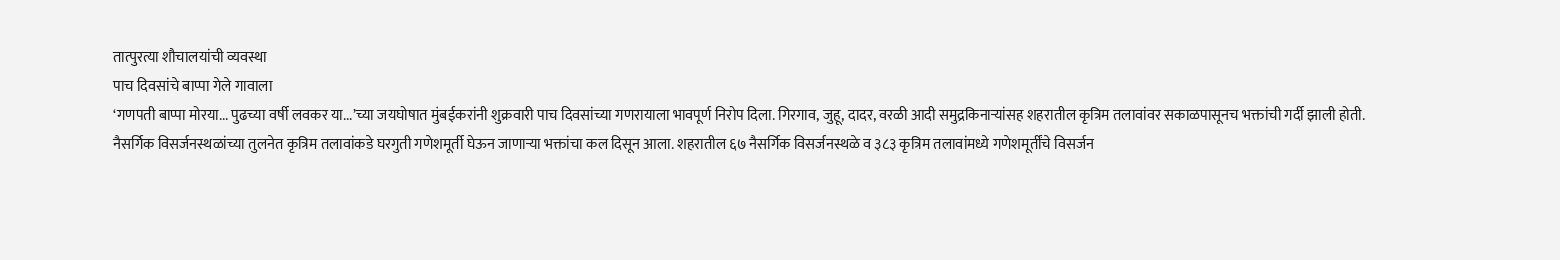तात्पुरत्या शौचालयांची व्यवस्था
पाच दिवसांचे बाप्पा गेले गावाला
‘गणपती बाप्पा मोरया... पुढच्या वर्षी लवकर या...’च्या जयघोषात मुंबईकरांनी शुक्रवारी पाच दिवसांच्या गणरायाला भावपूर्ण निरोप दिला. गिरगाव, जुहू, दादर, वरळी आदी समुद्रकिनाऱ्यांसह शहरातील कृत्रिम तलावांवर सकाळपासूनच भक्तांची गर्दी झाली होती.
नैसर्गिक विसर्जनस्थळांच्या तुलनेत कृत्रिम तलावांकडे घरगुती गणेशमूर्ती घेऊन जाणाऱ्या भक्तांचा कल दिसून आला. शहरातील ६७ नैसर्गिक विसर्जनस्थळे व ३८३ कृत्रिम तलावांमध्ये गणेशमूर्तींचे विसर्जन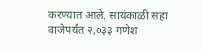करण्यात आले. सायंकाळी सहा वाजेपर्यंत २,०३३ गणेश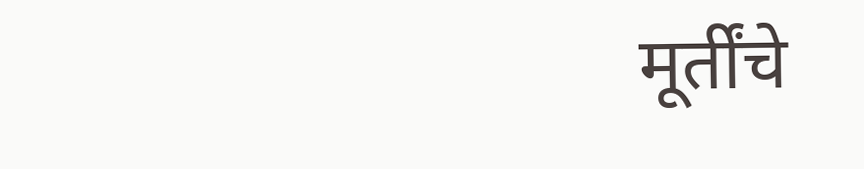मूर्तींचे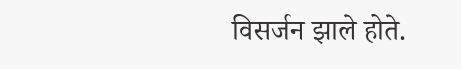विसर्जन झाले होते.